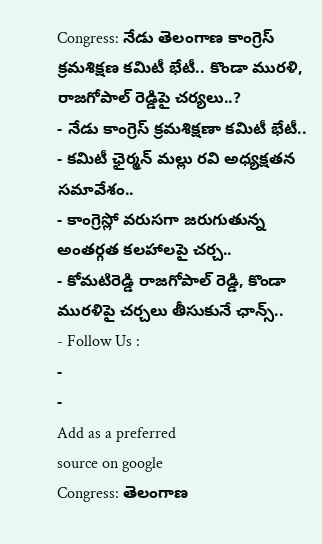Congress: నేడు తెలంగాణ కాంగ్రెస్ క్రమశిక్షణ కమిటీ భేటీ.. కొండా మురళి, రాజగోపాల్ రెడ్డిపై చర్యలు..?
- నేడు కాంగ్రెస్ క్రమశిక్షణా కమిటీ భేటీ..
- కమిటీ ఛైర్మన్ మల్లు రవి అధ్యక్షతన సమావేశం..
- కాంగ్రెస్లో వరుసగా జరుగుతున్న అంతర్గత కలహాలపై చర్చ..
- కోమటిరెడ్డి రాజగోపాల్ రెడ్డి, కొండా మురళిపై చర్చలు తీసుకునే ఛాన్స్..
- Follow Us :
-
-
Add as a preferred
source on google
Congress: తెలంగాణ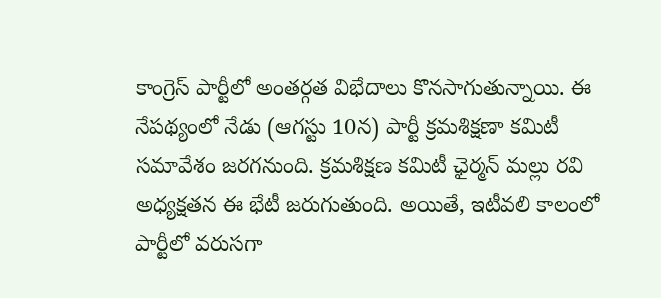కాంగ్రెస్ పార్టీలో అంతర్గత విభేదాలు కొనసాగుతున్నాయి. ఈ నేపథ్యంలో నేడు (ఆగస్టు 10న) పార్టీ క్రమశిక్షణా కమిటీ సమావేశం జరగనుంది. క్రమశిక్షణ కమిటీ ఛైర్మన్ మల్లు రవి అధ్యక్షతన ఈ భేటీ జరుగుతుంది. అయితే, ఇటీవలి కాలంలో పార్టీలో వరుసగా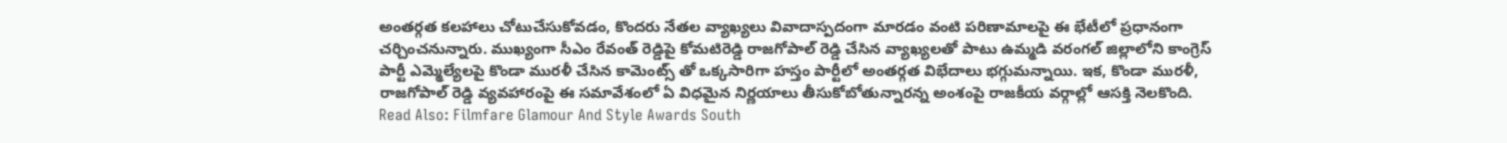అంతర్గత కలహాలు చోటుచేసుకోవడం, కొందరు నేతల వ్యాఖ్యలు వివాదాస్పదంగా మారడం వంటి పరిణామాలపై ఈ భేటీలో ప్రధానంగా చర్చించనున్నారు. ముఖ్యంగా సీఎం రేవంత్ రెడ్డిపై కోమటిరెడ్డి రాజగోపాల్ రెడ్డి చేసిన వ్యాఖ్యలతో పాటు ఉమ్మడి వరంగల్ జిల్లాలోని కాంగ్రెస్ పార్టీ ఎమ్మెల్యేలపై కొండా మురళీ చేసిన కామెంట్స్ తో ఒక్కసారిగా హస్తం పార్టీలో అంతర్గత విభేదాలు భగ్గుమన్నాయి. ఇక, కొండా మురళీ, రాజగోపాల్ రెడ్డి వ్యవహారంపై ఈ సమావేశంలో ఏ విధమైన నిర్ణయాలు తీసుకోబోతున్నారన్న అంశంపై రాజకీయ వర్గాల్లో ఆసక్తి నెలకొంది.
Read Also: Filmfare Glamour And Style Awards South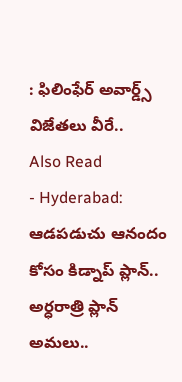: ఫిలింఫేర్ అవార్డ్స్ విజేతలు వీరే..
Also Read
- Hyderabad: ఆడపడుచు ఆనందం కోసం కిడ్నాప్ ప్లాన్.. అర్ధరాత్రి ప్లాన్ అమలు..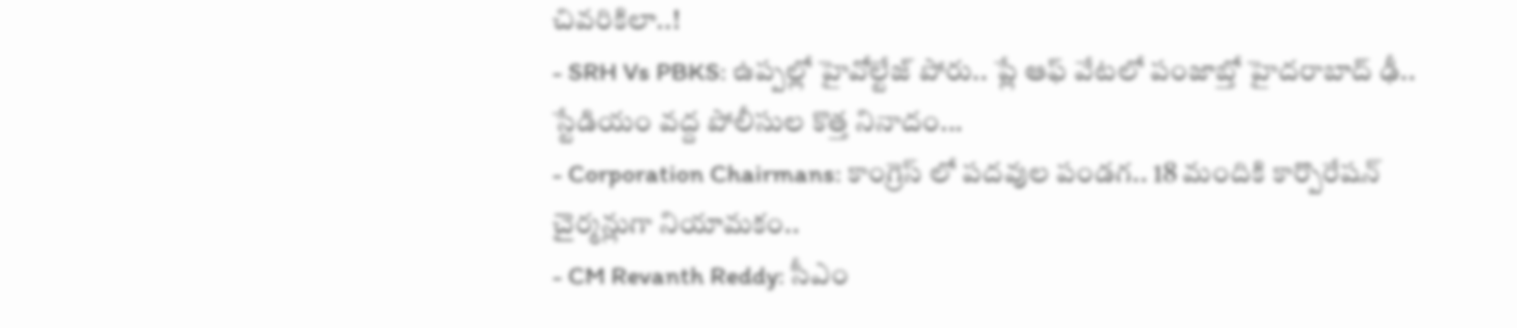చివరికిలా..!
- SRH Vs PBKS: ఉప్పల్లో హైవోల్టేజ్ పోరు.. ప్లే ఆఫ్ వేటలో పంజాబ్తో హైదరాబాద్ ఢీ.. స్టేడియం వద్ద పోలీసుల కొత్త నినాదం...
- Corporation Chairmans: కాంగ్రెస్ లో పదవుల పండగ.. 18 మందికి కార్పొరేషన్ చైర్మన్లుగా నియామకం..
- CM Revanth Reddy: సీఎం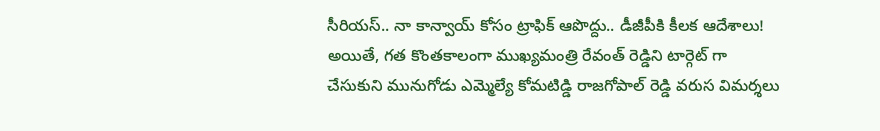సీరియస్.. నా కాన్వాయ్ కోసం ట్రాఫిక్ ఆపొద్దు.. డీజీపీకి కీలక ఆదేశాలు!
అయితే, గత కొంతకాలంగా ముఖ్యమంత్రి రేవంత్ రెడ్డిని టార్గెట్ గా చేసుకుని మునుగోడు ఎమ్మెల్యే కోమటిడ్డి రాజగోపాల్ రెడ్డి వరుస విమర్శలు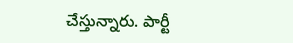చేస్తున్నారు. పార్టీ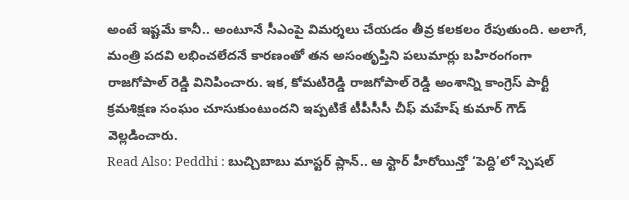అంటే ఇష్టమే కానీ.. అంటూనే సీఎంపై విమర్శలు చేయడం తీవ్ర కలకలం రేపుతుంది. అలాగే, మంత్రి పదవి లభించలేదనే కారణంతో తన అసంతృప్తిని పలుమార్లు బహిరంగంగా రాజగోపాల్ రెడ్డి వినిపించారు. ఇక, కోమటిరెడ్డి రాజగోపాల్ రెడ్డి అంశాన్ని కాంగ్రెస్ పార్టీ క్రమశిక్షణ సంఘం చూసుకుంటుందని ఇప్పటికే టీపీసీసీ చీఫ్ మహేష్ కుమార్ గౌడ్ వెల్లడించారు.
Read Also: Peddhi : బుచ్చిబాబు మాస్టర్ ప్లాన్.. ఆ స్టార్ హీరోయిన్తో ‘పెద్ది’లో స్పెషల్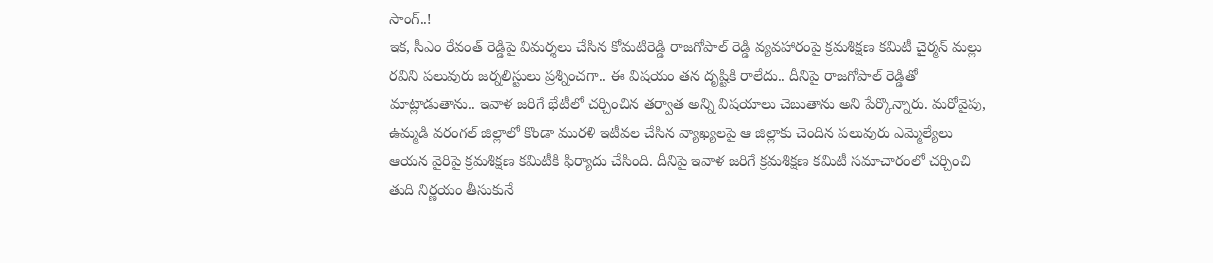సాంగ్..!
ఇక, సీఎం రేవంత్ రెడ్డిపై విమర్శలు చేసిన కోమటిరెడ్డి రాజగోపాల్ రెడ్డి వ్యవహారంపై క్రమశిక్షణ కమిటీ చైర్మన్ మల్లు రవిని పలువురు జర్నలిస్టులు ప్రశ్నించగా.. ఈ విషయం తన దృష్టికి రాలేదు.. దీనిపై రాజగోపాల్ రెడ్డితో మాట్లాడుతాను.. ఇవాళ జరిగే భేటీలో చర్చించిన తర్వాత అన్ని విషయాలు చెబుతాను అని పేర్కొన్నారు. మరోవైపు, ఉమ్మడి వరంగల్ జిల్లాలో కొండా మురళి ఇటీవల చేసిన వ్యాఖ్యలపై ఆ జిల్లాకు చెందిన పలువురు ఎమ్మెల్యేలు ఆయన వైరిపై క్రమశిక్షణ కమిటీకి ఫిర్యాదు చేసింది. దీనిపై ఇవాళ జరిగే క్రమశిక్షణ కమిటీ సమాచారంలో చర్చించి తుది నిర్ణయం తీసుకునే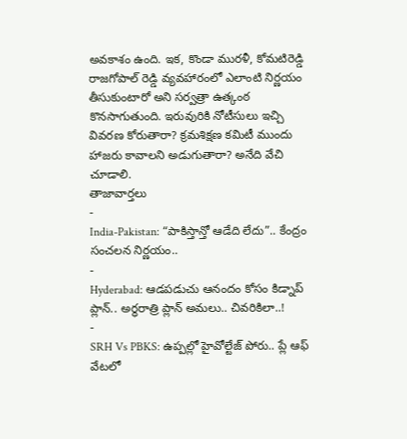అవకాశం ఉంది. ఇక, కొండా మురళీ, కోమటిరెడ్డి రాజగోపాల్ రెడ్డి వ్యవహారంలో ఎలాంటి నిర్ణయం తీసుకుంటారో అని సర్వత్రా ఉత్కంఠ కొనసాగుతుంది. ఇరువురికి నోటీసులు ఇచ్చి వివరణ కోరుతారా? క్రమశిక్షణ కమిటీ ముందు హాజరు కావాలని అడుగుతారా? అనేది వేచి చూడాలి.
తాజావార్తలు
-
India-Pakistan: “పాకిస్తాన్తో ఆడేది లేదు”.. కేంద్రం సంచలన నిర్ణయం..
-
Hyderabad: ఆడపడుచు ఆనందం కోసం కిడ్నాప్ ప్లాన్.. అర్ధరాత్రి ప్లాన్ అమలు.. చివరికిలా..!
-
SRH Vs PBKS: ఉప్పల్లో హైవోల్టేజ్ పోరు.. ప్లే ఆఫ్ వేటలో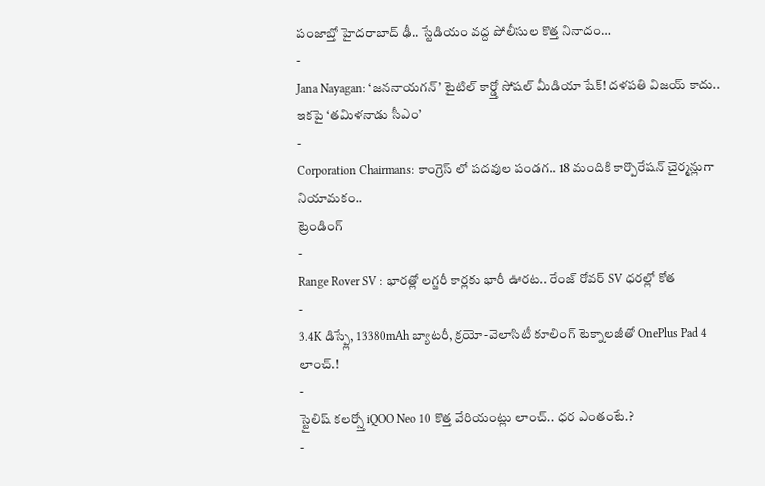పంజాబ్తో హైదరాబాద్ ఢీ.. స్టేడియం వద్ద పోలీసుల కొత్త నినాదం…
-
Jana Nayagan: ‘జననాయగన్’ టైటిల్ కార్డ్తో సోషల్ మీడియా షేక్! దళపతి విజయ్ కాదు.. ఇకపై ‘తమిళనాడు సీఎం’
-
Corporation Chairmans: కాంగ్రెస్ లో పదవుల పండగ.. 18 మందికి కార్పొరేషన్ చైర్మన్లుగా నియామకం..
ట్రెండింగ్
-
Range Rover SV : భారత్లో లగ్జరీ కార్లకు భారీ ఊరట.. రేంజ్ రోవర్ SV ధరల్లో కోత
-
3.4K డిస్ప్లే, 13380mAh బ్యాటరీ, క్రయో-వెలాసిటీ కూలింగ్ టెక్నాలజీతో OnePlus Pad 4 లాంచ్.!
-
స్టైలిష్ కలర్స్తో iQOO Neo 10 కొత్త వేరియంట్లు లాంచ్.. ధర ఎంతంటే.?
-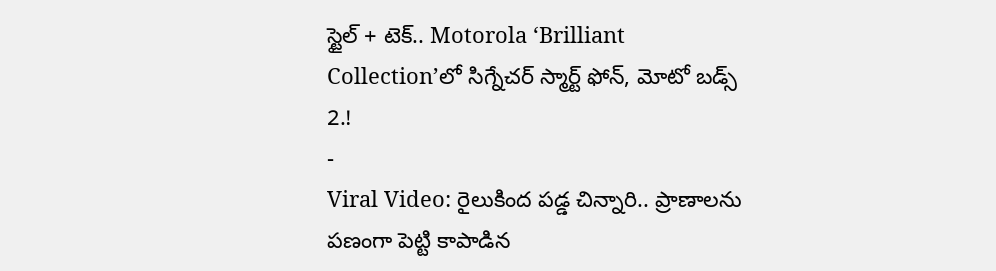స్టైల్ + టెక్.. Motorola ‘Brilliant Collection’లో సిగ్నేచర్ స్మార్ట్ ఫోన్, మోటో బడ్స్ 2.!
-
Viral Video: రైలుకింద పడ్డ చిన్నారి.. ప్రాణాలను పణంగా పెట్టి కాపాడిన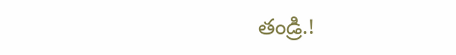తండ్రి.!